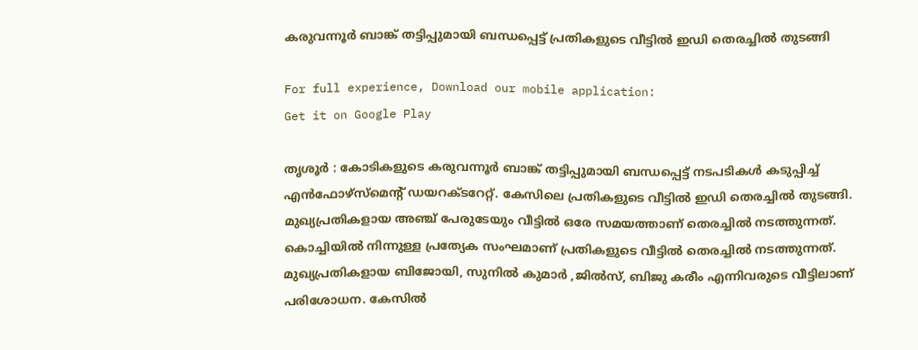കരുവന്നൂര്‍ ബാങ്ക് തട്ടിപ്പുമായി ബന്ധപ്പെട്ട് പ്രതികളുടെ വീട്ടില്‍ ഇഡി തെരച്ചില്‍ തുടങ്ങി

For full experience, Download our mobile application:
Get it on Google Play

തൃശൂര്‍ : കോടികളുടെ കരുവന്നൂര്‍ ബാങ്ക് തട്ടിപ്പുമായി ബന്ധപ്പെട്ട് നടപടികള്‍ കടുപ്പിച്ച്‌ എന്‍ഫോഴ്‌സ്‌മെന്റ് ഡയറക്ടറേറ്റ്. കേസിലെ പ്രതികളുടെ വീട്ടില്‍ ഇഡി തെരച്ചില്‍ തുടങ്ങി. മുഖ്യപ്രതികളായ അഞ്ച് പേരുടേയും വീട്ടില്‍ ഒരേ സമയത്താണ് തെരച്ചില്‍ നടത്തുന്നത്. കൊച്ചിയില്‍ നിന്നുള്ള പ്രത്യേക സംഘമാണ് പ്രതികളുടെ വീട്ടില്‍ തെരച്ചില്‍ നടത്തുന്നത്. മുഖ്യപ്രതികളായ ബിജോയി, സുനില്‍ കുമാര്‍ ,ജില്‍സ്, ബിജു കരീം എന്നിവരുടെ വീട്ടിലാണ് പരിശോധന. കേസില്‍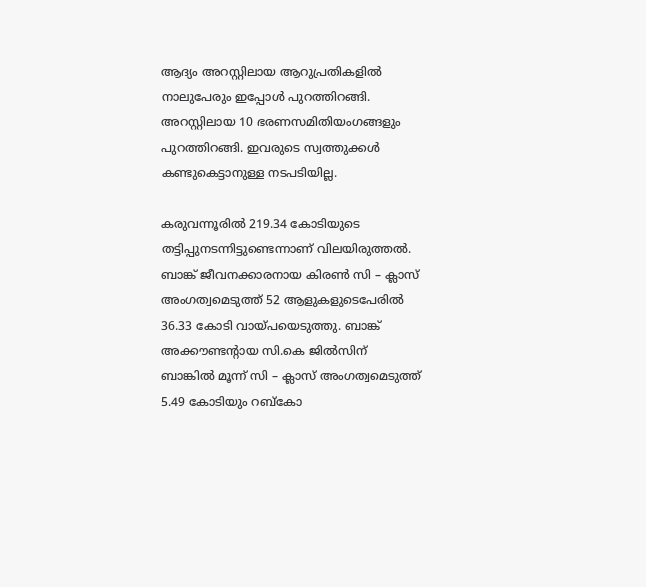ആദ്യം അറസ്റ്റിലായ ആറുപ്രതികളില്‍ നാലുപേരും ഇപ്പോള്‍ പുറത്തിറങ്ങി. അറസ്റ്റിലായ 10 ഭരണസമിതിയംഗങ്ങളും പുറത്തിറങ്ങി. ഇവരുടെ സ്വത്തുക്കള്‍ കണ്ടുകെട്ടാനുള്ള നടപടിയില്ല.

കരുവന്നൂരില്‍ 219.34 കോടിയുടെ തട്ടിപ്പുനടന്നിട്ടുണ്ടെന്നാണ് വിലയിരുത്തല്‍. ബാങ്ക് ജീവനക്കാരനായ കിരണ്‍ സി – ക്ലാസ് അംഗത്വമെടുത്ത് 52 ആളുകളുടെപേരില്‍ 36.33 കോടി വായ്പയെടുത്തു. ബാങ്ക് അക്കൗണ്ടന്റായ സി.കെ ജില്‍സിന് ബാങ്കില്‍ മൂന്ന് സി – ക്ലാസ് അംഗത്വമെടുത്ത് 5.49 കോടിയും റബ്കോ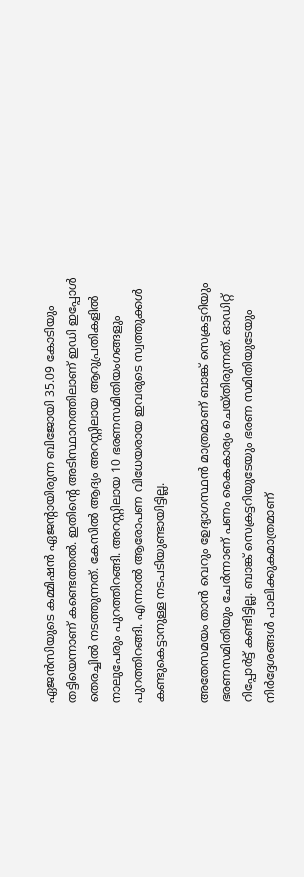ഏജന്‍സിയുടെ കമ്മിഷന്‍ ഏജന്റായിരുന്ന ബിജോയി 35.09 കോടിയും തട്ടിയെന്നാണ് കണ്ടെത്തല്‍. ഇതിന്റെ അടിസ്ഥാനത്തിലാണ് ഇഡി ഇപ്പോള്‍ തെരച്ചില്‍ നടത്തുന്നത്. കേസില്‍ ആദ്യം അറസ്റ്റിലായ ആറുപ്രതികളില്‍ നാലുപേരും പുറത്തിറങ്ങി. അറസ്റ്റിലായ 10 ഭരണസമിതിയംഗങ്ങളും പുറത്തിറങ്ങി. എന്നാല്‍ ആരോപണ വിധേയരായ ഇവരുടെ സ്വത്തുക്കള്‍ കണ്ടുകെട്ടാനുള്ള നടപടിയുണ്ടായിട്ടില്ല.

അതേസമയം താന്‍ വെറും ഉേദ്യാഗസ്ഥന്‍ മാത്രമാണ് ബാങ്ക് സെക്രട്ടറിയും ഭരണസമിതിയും ചേര്‍ന്നാണ് പണം കൈകാര്യം ചെയ്തിരുന്നത്. ഓഡിറ്റ് റിപ്പോര്‍ട്ട് കണ്ടിട്ടില്ല. ബാങ്ക് സെക്രട്ടറിയുടേയും ഭരണ സമിതിയുടേയും നിര്‍ദ്ദേശങ്ങള്‍ പാലിക്കുകമാത്രമാണ്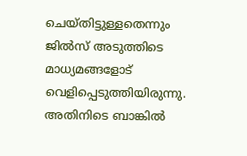ചെയ്തിട്ടുള്ളതെന്നും ജില്‍സ് അടുത്തിടെ മാധ്യമങ്ങളോട് വെളിപ്പെടുത്തിയിരുന്നു. അതിനിടെ ബാങ്കില്‍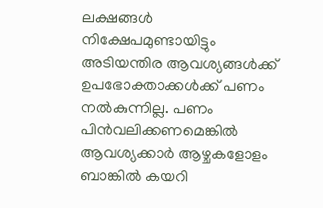ലക്ഷങ്ങള്‍ നിക്ഷേപമുണ്ടായിട്ടും അടിയന്തിര ആവശ്യങ്ങള്‍ക്ക് ഉപഭോക്താക്കള്‍ക്ക് പണം നല്‍കുന്നില്ല. പണം പിന്‍വലിക്കണമെങ്കില്‍ ആവശ്യക്കാര്‍ ആഴ്ചകളോളം ബാങ്കില്‍ കയറി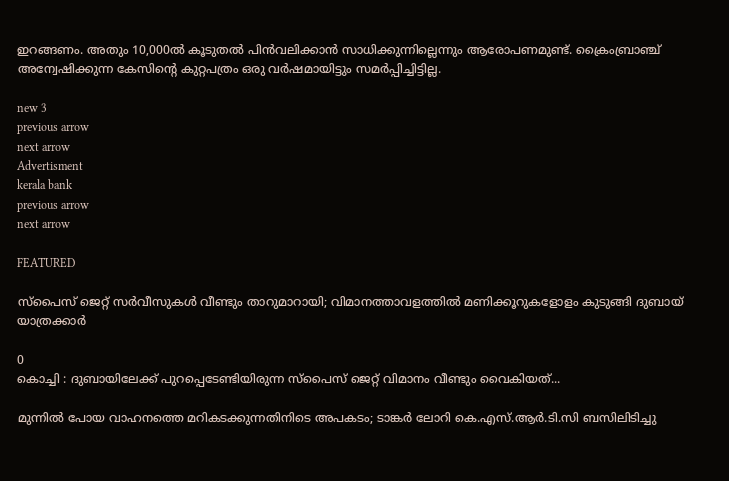ഇറങ്ങണം. അതും 10,000ല്‍ കൂടുതല്‍ പിന്‍വലിക്കാന്‍ സാധിക്കുന്നില്ലെന്നും ആരോപണമുണ്ട്. ക്രൈംബ്രാഞ്ച് അന്വേഷിക്കുന്ന കേസിന്റെ കുറ്റപത്രം ഒരു വര്‍ഷമായിട്ടും സമര്‍പ്പിച്ചിട്ടില്ല.

new 3
previous arrow
next arrow
Advertisment
kerala bank
previous arrow
next arrow

FEATURED

സ്പൈസ് ജെറ്റ് സർവീസുകൾ വീണ്ടും താറുമാറായി; വിമാനത്താവളത്തിൽ മണിക്കൂറുകളോളം കുടുങ്ങി ദുബായ് യാത്രക്കാർ

0
കൊച്ചി : ദുബായിലേക്ക് പുറപ്പെടേണ്ടിയിരുന്ന സ്പൈസ് ജെറ്റ് വിമാനം വീണ്ടും വൈകിയത്...

മുന്നിൽ പോയ വാഹനത്തെ മറികടക്കുന്നതിനിടെ അപകടം; ടാങ്കർ ലോറി കെ.എസ്.ആർ.ടി.സി ബസിലിടിച്ചു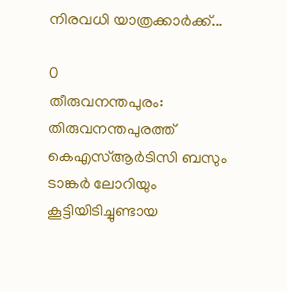നിരവധി യാത്രക്കാർക്ക്...

0
തീരുവനന്തപുരം: തിരുവനന്തപുരത്ത് കെഎസ്ആര്‍ടിസി ബസും ടാങ്കര്‍ ലോറിയും കൂട്ടിയിടിച്ചുണ്ടായ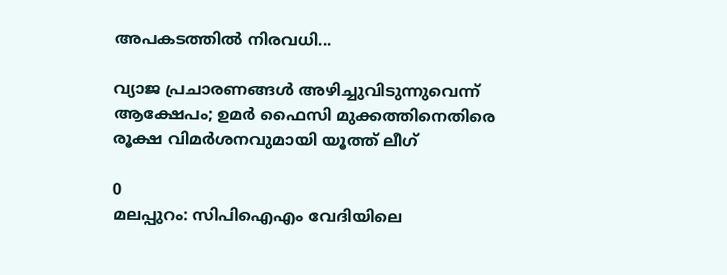അപകടത്തില്‍ നിരവധി...

വ്യാജ പ്രചാരണങ്ങൾ അഴിച്ചുവിടുന്നുവെന്ന് ആക്ഷേപം; ഉമർ ഫൈസി മുക്കത്തിനെതിരെ രൂക്ഷ വിമർശനവുമായി യൂത്ത് ലീഗ്

0
മലപ്പുറം: സിപിഐഎം വേദിയിലെ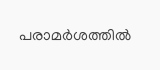പരാമര്‍ശത്തില്‍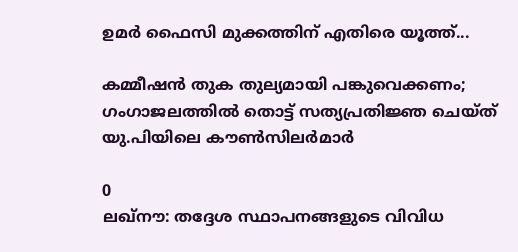ഉമര്‍ ഫൈസി മുക്കത്തിന് എതിരെ യൂത്ത്...

കമ്മീഷൻ തുക തുല്യമായി പങ്കുവെക്കണം; ഗംഗാജലത്തിൽ തൊട്ട് സത്യപ്രതിജ്ഞ ചെയ്ത് യു.പിയിലെ കൗൺസിലർമാർ

0
ലഖ്‌നൗ: തദ്ദേശ സ്ഥാപനങ്ങളുടെ വിവിധ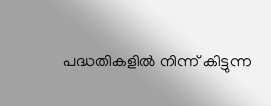പദ്ധതികളില്‍ നിന്ന് കിട്ടുന്ന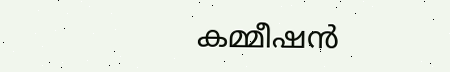കമ്മീഷന്‍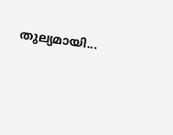തുല്യമായി...